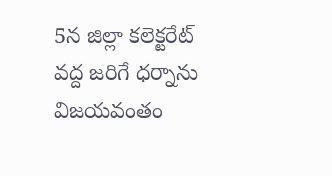5న జిల్లా కలెక్టరేట్ వద్ద జరిగే ధర్నాను విజయవంతం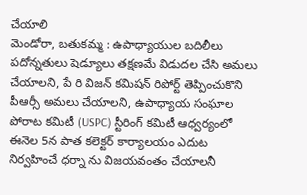చేయాలి
మెండోరా, బతుకమ్మ : ఉపాధ్యాయుల బదిలీలు పదోన్నతులు షెడ్యూలు తక్షణమే విడుదల చేసి అమలు చేయాలని, పే రి విజన్ కమిషన్ రిపోర్ట్ తెప్పించుకొని పీఆర్సీ అమలు చేయాలని, ఉపాధ్యాయ సంఘాల పోరాట కమిటీ (USPC) స్టీరింగ్ కమిటీ ఆధ్వర్యంలో ఈనెల 5న పాత కలెక్టర్ కార్యాలయం ఎదుట నిర్వహించే ధర్నా ను విజయవంతం చేయాలనీ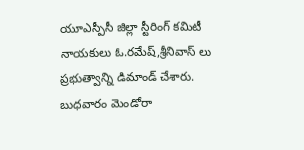యూఎస్పీసీ జిల్లా స్టీరింగ్ కమిటీ నాయకులు ఓ.రమేష్,శ్రీనివాస్ లు ప్రభుత్వాన్ని డిమాండ్ చేశారు. బుధవారం మెండోరా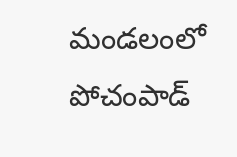మండలంలో పోచంపాడ్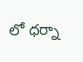లో ధర్నా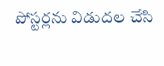పోస్టర్లను విడుదల చేసి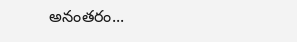అనంతరం...